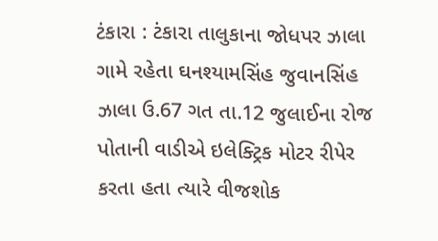ટંકારા : ટંકારા તાલુકાના જોધપર ઝાલા ગામે રહેતા ઘનશ્યામસિંહ જુવાનસિંહ ઝાલા ઉ.67 ગત તા.12 જુલાઈના રોજ પોતાની વાડીએ ઇલેક્ટ્રિક મોટર રીપેર કરતા હતા ત્યારે વીજશોક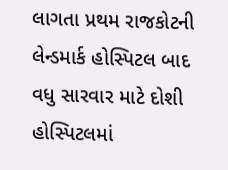લાગતા પ્રથમ રાજકોટની લેન્ડમાર્ક હોસ્પિટલ બાદ વધુ સારવાર માટે દોશી હોસ્પિટલમાં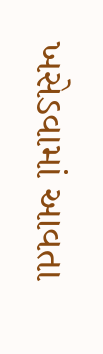ખસેડવામાં આવતા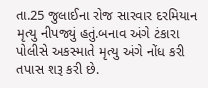તા.25 જુલાઈના રોજ સારવાર દરમિયાન મૃત્યુ નીપજ્યું હતું.બનાવ અંગે ટંકારા પોલીસે અકસ્માતે મૃત્યુ અંગે નોંધ કરી તપાસ શરૂ કરી છે.